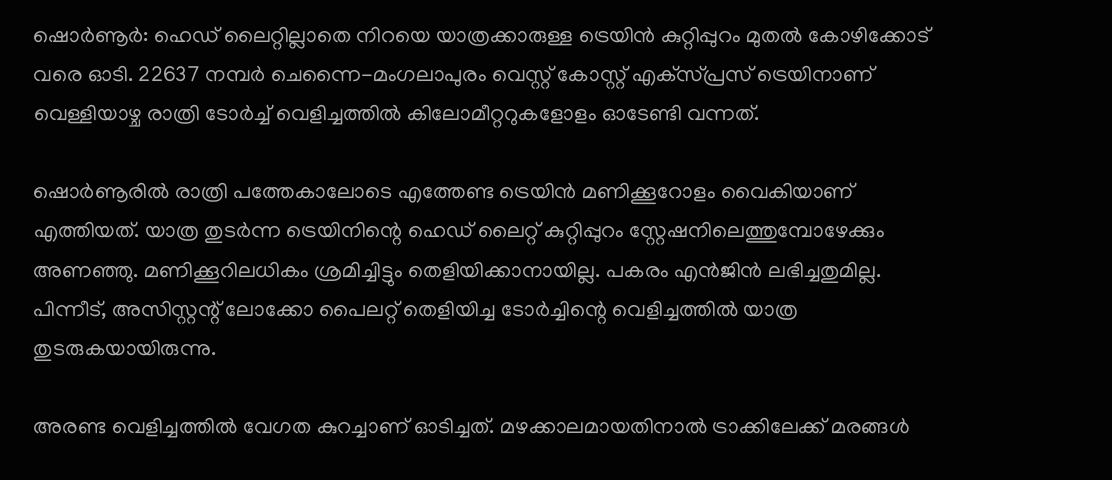ഷൊര്‍ണൂര്‍: ഹെഡ് ലൈറ്റില്ലാതെ നിറയെ യാത്രക്കാരുള്ള ട്രെയിന്‍ കുറ്റിപ്പുറം മുതല്‍ കോഴിക്കോട് വരെ ഓടി. 22637 നമ്പര്‍ ചെന്നൈ-മംഗലാപുരം വെസ്റ്റ് കോസ്റ്റ് എക്‌സ്പ്രസ് ട്രെയിനാണ് വെള്ളിയാഴ്ച രാത്രി ടോര്‍ച്ച് വെളിച്ചത്തില്‍ കിലോമീറ്ററുകളോളം ഓടേണ്ടി വന്നത്.

ഷൊര്‍ണൂരില്‍ രാത്രി പത്തേകാലോടെ എത്തേണ്ട ട്രെയിന്‍ മണിക്കൂറോളം വൈകിയാണ് എത്തിയത്. യാത്ര തുടര്‍ന്ന ട്രെയിനിന്റെ ഹെഡ് ലൈറ്റ് കുറ്റിപ്പുറം സ്റ്റേഷനിലെത്തുമ്പോഴേക്കും അണഞ്ഞു. മണിക്കൂറിലധികം ശ്രമിച്ചിട്ടും തെളിയിക്കാനായില്ല. പകരം എന്‍ജിന്‍ ലഭിച്ചതുമില്ല. പിന്നീട്, അസിസ്റ്റന്റ് ലോക്കോ പൈലറ്റ് തെളിയിച്ച ടോര്‍ച്ചിന്റെ വെളിച്ചത്തില്‍ യാത്ര തുടരുകയായിരുന്നു.

അരണ്ട വെളിച്ചത്തില്‍ വേഗത കുറച്ചാണ് ഓടിച്ചത്. മഴക്കാലമായതിനാല്‍ ട്രാക്കിലേക്ക് മരങ്ങള്‍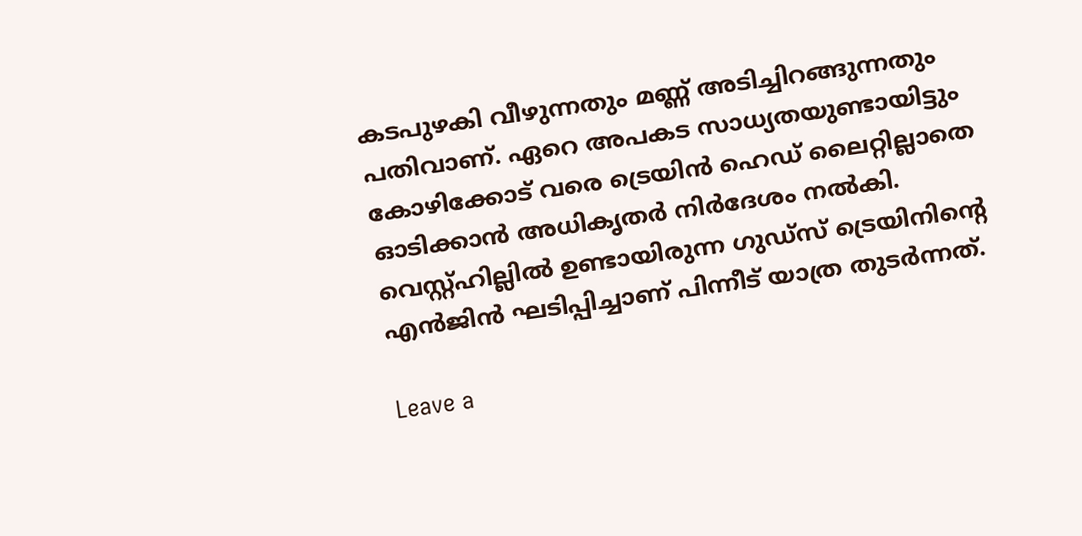കടപുഴകി വീഴുന്നതും മണ്ണ് അടിച്ചിറങ്ങുന്നതും പതിവാണ്. ഏറെ അപകട സാധ്യതയുണ്ടായിട്ടും കോഴിക്കോട് വരെ ട്രെയിന്‍ ഹെഡ് ലൈറ്റില്ലാതെ ഓടിക്കാന്‍ അധികൃതര്‍ നിര്‍ദേശം നല്‍കി. വെസ്റ്റ്ഹില്ലില്‍ ഉണ്ടായിരുന്ന ഗുഡ്‌സ് ട്രെയിനിന്റെ എന്‍ജിന്‍ ഘടിപ്പിച്ചാണ് പിന്നീട് യാത്ര തുടര്‍ന്നത്.

Leave a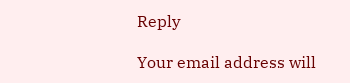Reply

Your email address will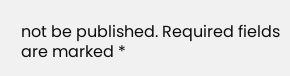not be published. Required fields are marked *